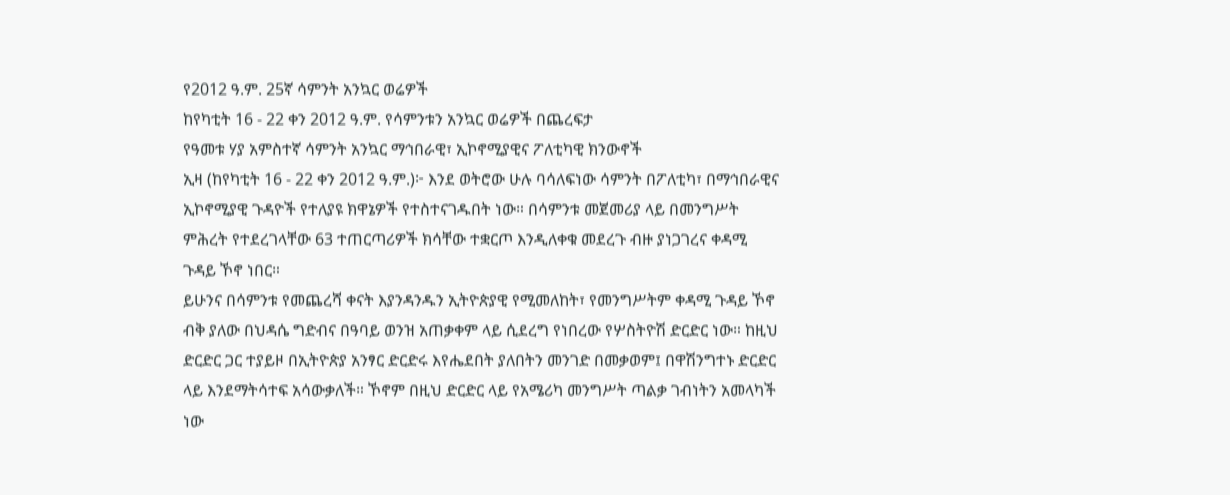የ2012 ዓ.ም. 25ኛ ሳምንት አንኳር ወሬዎች
ከየካቲት 16 - 22 ቀን 2012 ዓ.ም. የሳምንቱን አንኳር ወሬዎች በጨረፍታ
የዓመቱ ሃያ አምስተኛ ሳምንት አንኳር ማኅበራዊ፣ ኢኮኖሚያዊና ፖለቲካዊ ክንውኖች
ኢዛ (ከየካቲት 16 - 22 ቀን 2012 ዓ.ም.)፦ እንደ ወትሮው ሁሉ ባሳለፍነው ሳምንት በፖለቲካ፣ በማኅበራዊና ኢኮኖሚያዊ ጉዳዮች የተለያዩ ክዋኔዎች የተስተናገዱበት ነው። በሳምንቱ መጀመሪያ ላይ በመንግሥት ምሕረት የተደረገላቸው 63 ተጠርጣሪዎች ክሳቸው ተቋርጦ እንዲለቀቁ መደረጉ ብዙ ያነጋገረና ቀዳሚ ጉዳይ ኾኖ ነበር።
ይሁንና በሳምንቱ የመጨረሻ ቀናት እያንዳንዱን ኢትዮጵያዊ የሚመለከት፣ የመንግሥትም ቀዳሚ ጉዳይ ኾኖ ብቅ ያለው በህዳሴ ግድብና በዓባይ ወንዝ አጠቃቀም ላይ ሲደረግ የነበረው የሦስትዮሽ ድርድር ነው። ከዚህ ድርድር ጋር ተያይዞ በኢትዮጵያ አንፃር ድርድሩ እየሔደበት ያለበትን መንገድ በመቃወም፤ በዋሽንግተኑ ድርድር ላይ እንደማትሳተፍ አሳውቃለች። ኾኖም በዚህ ድርድር ላይ የአሜሪካ መንግሥት ጣልቃ ገብነትን አመላካች ነው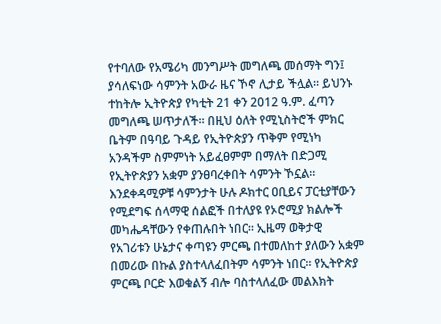የተባለው የአሜሪካ መንግሥት መግለጫ መሰማት ግን፤ ያሳለፍነው ሳምንት አውራ ዜና ኾኖ ሊታይ ችሏል። ይህንኑ ተከትሎ ኢትዮጵያ የካቲት 21 ቀን 2012 ዓ.ም. ፈጣን መግለጫ ሠጥታለች። በዚህ ዕለት የሚኒስትሮች ምክር ቤትም በዓባይ ጉዳይ የኢትዮጵያን ጥቅም የሚነካ አንዳችም ስምምነት አይፈፀምም በማለት በድጋሚ የኢትዮጵያን አቋም ያንፀባረቀበት ሳምንት ኾኗል።
እንደቀዳሚዎቹ ሳምንታት ሁሉ ዶክተር ዐቢይና ፓርቲያቸውን የሚደግፍ ሰላማዊ ሰልፎች በተለያዩ የኦሮሚያ ክልሎች መካሔዳቸውን የቀጠሉበት ነበር። ኢዜማ ወቅታዊ የአገሪቱን ሁኔታና ቀጣዩን ምርጫ በተመለከተ ያለውን አቋም በመሪው በኩል ያስተላለፈበትም ሳምንት ነበር። የኢትዮጵያ ምርጫ ቦርድ እወቁልኝ ብሎ ባስተላለፈው መልእክት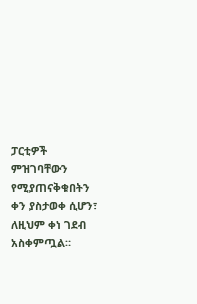ፓርቲዎች ምዝገባቸውን የሚያጠናቅቁበትን ቀን ያስታወቀ ሲሆን፣ ለዚህም ቀነ ገደብ አስቀምጧል።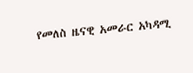የመለስ ዜናዊ አመራር አካዳሚ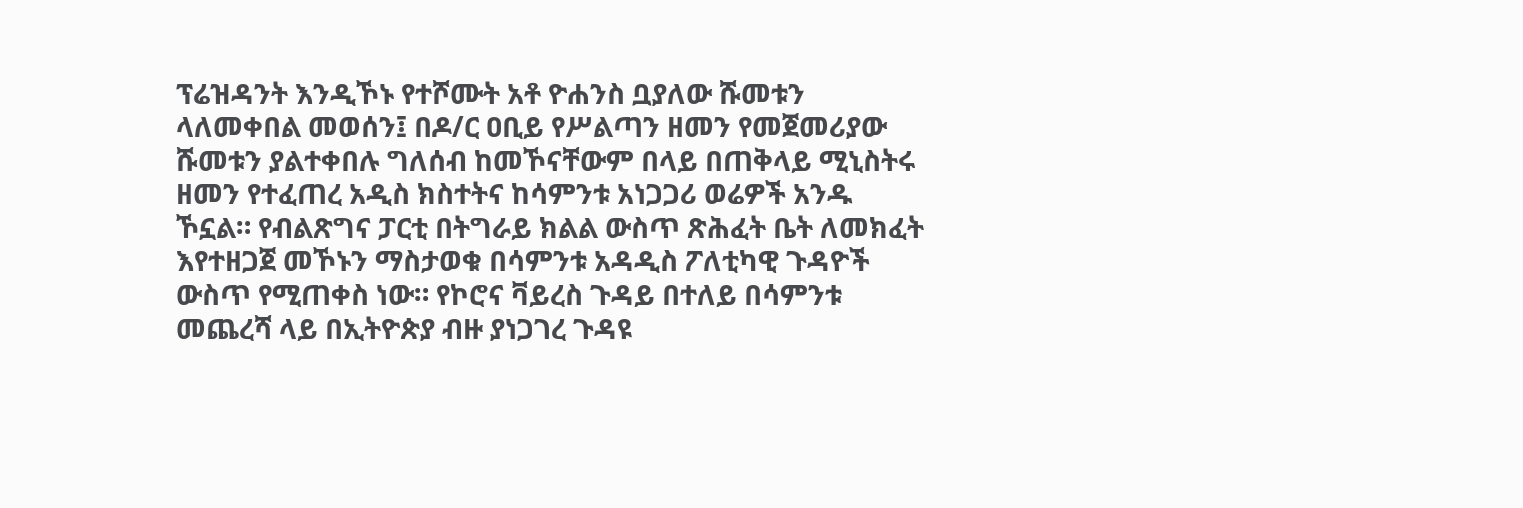ፕሬዝዳንት እንዲኾኑ የተሾሙት አቶ ዮሐንስ ቧያለው ሹመቱን ላለመቀበል መወሰን፤ በዶ/ር ዐቢይ የሥልጣን ዘመን የመጀመሪያው ሹመቱን ያልተቀበሉ ግለሰብ ከመኾናቸውም በላይ በጠቅላይ ሚኒስትሩ ዘመን የተፈጠረ አዲስ ክስተትና ከሳምንቱ አነጋጋሪ ወሬዎች አንዱ ኾኗል። የብልጽግና ፓርቲ በትግራይ ክልል ውስጥ ጽሕፈት ቤት ለመክፈት እየተዘጋጀ መኾኑን ማስታወቁ በሳምንቱ አዳዲስ ፖለቲካዊ ጉዳዮች ውስጥ የሚጠቀስ ነው። የኮሮና ቫይረስ ጉዳይ በተለይ በሳምንቱ መጨረሻ ላይ በኢትዮጵያ ብዙ ያነጋገረ ጉዳዩ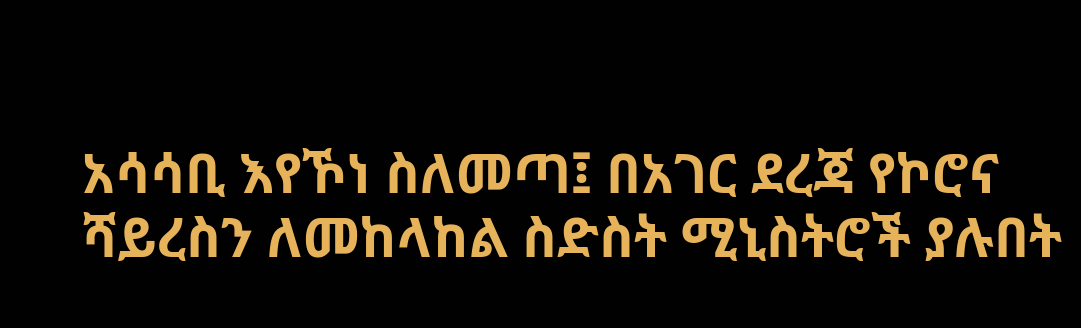አሳሳቢ እየኾነ ስለመጣ፤ በአገር ደረጃ የኮሮና ሻይረስን ለመከላከል ስድስት ሚኒስትሮች ያሉበት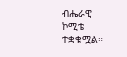ብሔራዊ ኮሚቴ ተቋቁሟል።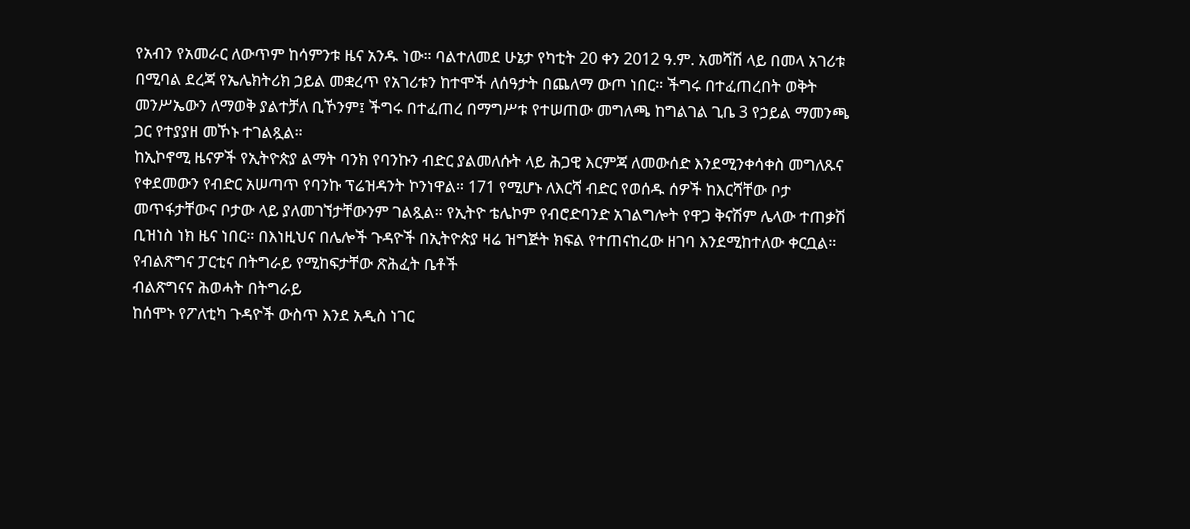የአብን የአመራር ለውጥም ከሳምንቱ ዜና አንዱ ነው። ባልተለመደ ሁኔታ የካቲት 20 ቀን 2012 ዓ.ም. አመሻሽ ላይ በመላ አገሪቱ በሚባል ደረጃ የኤሌክትሪክ ኃይል መቋረጥ የአገሪቱን ከተሞች ለሰዓታት በጨለማ ውጦ ነበር። ችግሩ በተፈጠረበት ወቅት መንሥኤውን ለማወቅ ያልተቻለ ቢኾንም፤ ችግሩ በተፈጠረ በማግሥቱ የተሠጠው መግለጫ ከግልገል ጊቤ 3 የኃይል ማመንጫ ጋር የተያያዘ መኾኑ ተገልጿል።
ከኢኮኖሚ ዜናዎች የኢትዮጵያ ልማት ባንክ የባንኩን ብድር ያልመለሱት ላይ ሕጋዊ እርምጃ ለመውሰድ እንደሚንቀሳቀስ መግለጹና የቀደመውን የብድር አሠጣጥ የባንኩ ፕሬዝዳንት ኮንነዋል። 171 የሚሆኑ ለእርሻ ብድር የወሰዱ ሰዎች ከእርሻቸው ቦታ መጥፋታቸውና ቦታው ላይ ያለመገኘታቸውንም ገልጿል። የኢትዮ ቴሌኮም የብሮድባንድ አገልግሎት የዋጋ ቅናሽም ሌላው ተጠቃሽ ቢዝነስ ነክ ዜና ነበር። በእነዚህና በሌሎች ጉዳዮች በኢትዮጵያ ዛሬ ዝግጅት ክፍል የተጠናከረው ዘገባ እንደሚከተለው ቀርቧል።
የብልጽግና ፓርቲና በትግራይ የሚከፍታቸው ጽሕፈት ቤቶች
ብልጽግናና ሕወሓት በትግራይ
ከሰሞኑ የፖለቲካ ጉዳዮች ውስጥ እንደ አዲስ ነገር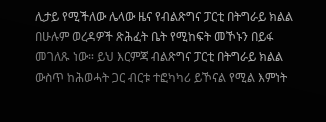ሊታይ የሚችለው ሌላው ዜና የብልጽግና ፓርቲ በትግራይ ክልል በሁሉም ወረዳዎች ጽሕፈት ቤት የሚከፍት መኾኑን በይፋ መገለጹ ነው። ይህ እርምጃ ብልጽግና ፓርቲ በትግራይ ክልል ውስጥ ከሕወሓት ጋር ብርቱ ተፎካካሪ ይኾናል የሚል እምነት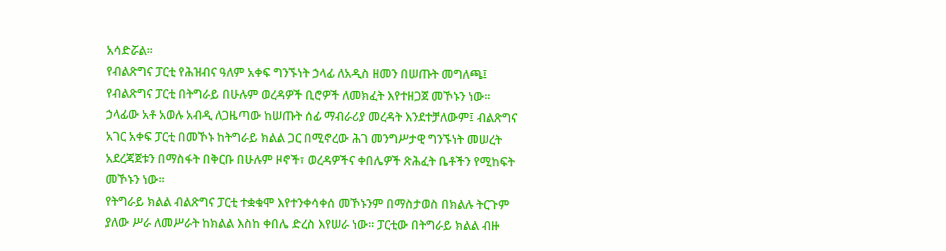አሳድሯል።
የብልጽግና ፓርቲ የሕዝብና ዓለም አቀፍ ግንኙነት ኃላፊ ለአዲስ ዘመን በሠጡት መግለጫ፤ የብልጽግና ፓርቲ በትግራይ በሁሉም ወረዳዎች ቢሮዎች ለመክፈት እየተዘጋጀ መኾኑን ነው።
ኃላፊው አቶ አወሉ አብዲ ለጋዜጣው ከሠጡት ሰፊ ማብራሪያ መረዳት እንደተቻለውም፤ ብልጽግና አገር አቀፍ ፓርቲ በመኾኑ ከትግራይ ክልል ጋር በሚኖረው ሕገ መንግሥታዊ ግንኙነት መሠረት አደረጃጀቱን በማስፋት በቅርቡ በሁሉም ዞኖች፣ ወረዳዎችና ቀበሌዎች ጽሕፈት ቤቶችን የሚከፍት መኾኑን ነው።
የትግራይ ክልል ብልጽግና ፓርቲ ተቋቁሞ እየተንቀሳቀሰ መኾኑንም በማስታወስ በክልሉ ትርጉም ያለው ሥራ ለመሥራት ከክልል እስከ ቀበሌ ድረስ እየሠራ ነው። ፓርቲው በትግራይ ክልል ብዙ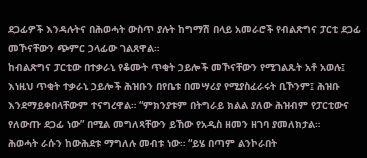ደጋፊዎች እንዳሉትና በሕወሓት ውስጥ ያሉት ከግማሽ በላይ አመራሮች የብልጽግና ፓርቲ ደጋፊ መኾናቸውን ጭምር ኃላፊው ገልጸዋል።
ከብልጽግና ፓርቲው በተቃራኒ የቆሙት ጥቂት ኃይሎች መኾናቸውን የሚገልጹት አቶ አወሉ፤ እነዚህ ጥቂት ተቃራኒ ኃይሎች ሕዝቡን በየቤቱ በመሣሪያ የሚያስፈራሩት ቢኾንም፤ ሕዝቡ እንደማይቀበላቸውም ተናግረዋል። “ምክንያቱም በትግራይ ክልል ያለው ሕዝብም የፓርቲውና የለውጡ ደጋፊ ነው” በሚል መግለጻቸውን ይኸው የአዲስ ዘመን ዘገባ ያመለክታል።
ሕወሓት ራሱን ከውሕደቱ ማግለሉ መብቱ ነው። “ይሄ በጣም ልንኮራበት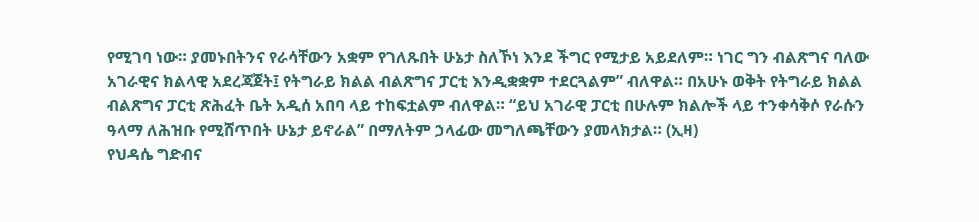የሚገባ ነው። ያመኑበትንና የራሳቸውን አቋም የገለጹበት ሁኔታ ስለኾነ እንደ ችግር የሚታይ አይደለም። ነገር ግን ብልጽግና ባለው አገራዊና ክልላዊ አደረጃጀት፤ የትግራይ ክልል ብልጽግና ፓርቲ እንዲቋቋም ተደርጓልም” ብለዋል። በአሁኑ ወቅት የትግራይ ክልል ብልጽግና ፓርቲ ጽሕፈት ቤት አዲሰ አበባ ላይ ተከፍቷልም ብለዋል። “ይህ አገራዊ ፓርቲ በሁሉም ክልሎች ላይ ተንቀሳቅሶ የራሱን ዓላማ ለሕዝቡ የሚሸጥበት ሁኔታ ይኖራል” በማለትም ኃላፊው መግለጫቸውን ያመላክታል። (ኢዛ)
የህዳሴ ግድብና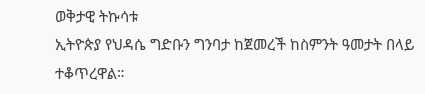ወቅታዊ ትኩሳቱ
ኢትዮጵያ የህዳሴ ግድቡን ግንባታ ከጀመረች ከስምንት ዓመታት በላይ ተቆጥረዋል።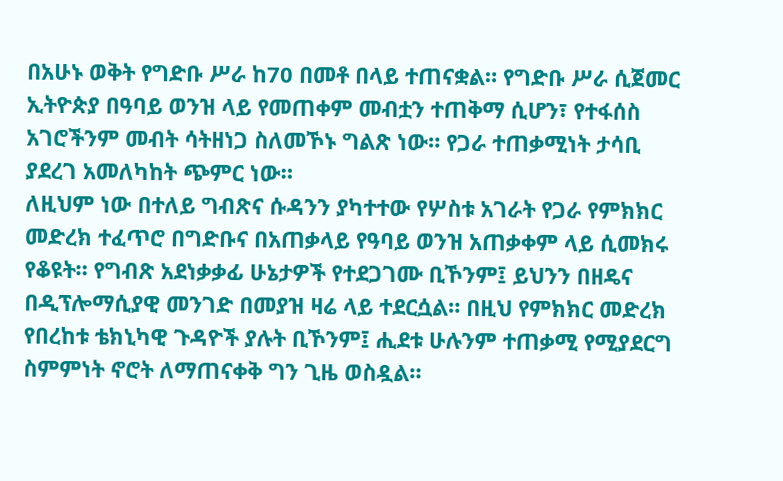በአሁኑ ወቅት የግድቡ ሥራ ከ70 በመቶ በላይ ተጠናቋል። የግድቡ ሥራ ሲጀመር ኢትዮጵያ በዓባይ ወንዝ ላይ የመጠቀም መብቷን ተጠቅማ ሲሆን፣ የተፋሰስ አገሮችንም መብት ሳትዘነጋ ስለመኾኑ ግልጽ ነው። የጋራ ተጠቃሚነት ታሳቢ ያደረገ አመለካከት ጭምር ነው።
ለዚህም ነው በተለይ ግብጽና ሱዳንን ያካተተው የሦስቱ አገራት የጋራ የምክክር መድረክ ተፈጥሮ በግድቡና በአጠቃላይ የዓባይ ወንዝ አጠቃቀም ላይ ሲመክሩ የቆዩት። የግብጽ አደነቃቃፊ ሁኔታዎች የተደጋገሙ ቢኾንም፤ ይህንን በዘዴና በዲፕሎማሲያዊ መንገድ በመያዝ ዛሬ ላይ ተደርሷል። በዚህ የምክክር መድረክ የበረከቱ ቴክኒካዊ ጉዳዮች ያሉት ቢኾንም፤ ሒደቱ ሁሉንም ተጠቃሚ የሚያደርግ ስምምነት ኖሮት ለማጠናቀቅ ግን ጊዜ ወስዷል።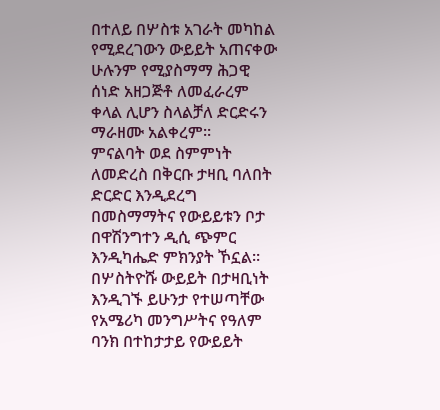በተለይ በሦስቱ አገራት መካከል የሚደረገውን ውይይት አጠናቀው ሁሉንም የሚያስማማ ሕጋዊ ሰነድ አዘጋጅቶ ለመፈራረም ቀላል ሊሆን ስላልቻለ ድርድሩን ማራዘሙ አልቀረም።
ምናልባት ወደ ስምምነት ለመድረስ በቅርቡ ታዛቢ ባለበት ድርድር እንዲደረግ በመስማማትና የውይይቱን ቦታ በዋሽንግተን ዲሲ ጭምር እንዲካሔድ ምክንያት ኾኗል። በሦስትዮሹ ውይይት በታዛቢነት እንዲገኙ ይሁንታ የተሠጣቸው የአሜሪካ መንግሥትና የዓለም ባንክ በተከታታይ የውይይት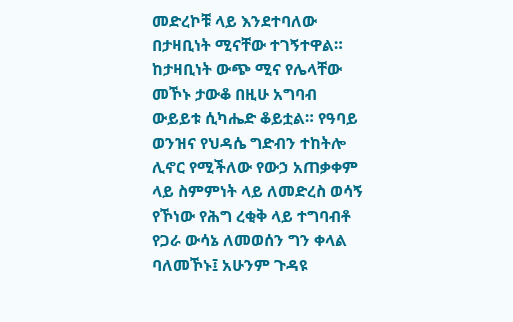መድረኮቹ ላይ እንደተባለው በታዛቢነት ሚናቸው ተገኝተዋል። ከታዛቢነት ውጭ ሚና የሌላቸው መኾኑ ታውቆ በዚሁ አግባብ ውይይቱ ሲካሔድ ቆይቷል። የዓባይ ወንዝና የህዳሴ ግድብን ተከትሎ ሊኖር የሚችለው የውኃ አጠቃቀም ላይ ስምምነት ላይ ለመድረስ ወሳኝ የኾነው የሕግ ረቂቅ ላይ ተግባብቶ የጋራ ውሳኔ ለመወሰን ግን ቀላል ባለመኾኑ፤ አሁንም ጉዳዩ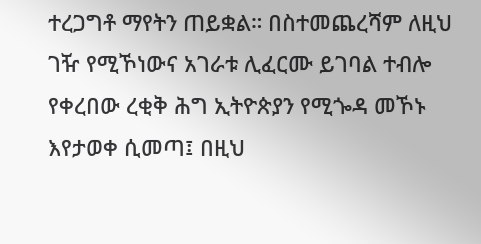ተረጋግቶ ማየትን ጠይቋል። በስተመጨረሻም ለዚህ ገዥ የሚኾነውና አገራቱ ሊፈርሙ ይገባል ተብሎ የቀረበው ረቂቅ ሕግ ኢትዮጵያን የሚጐዳ መኾኑ እየታወቀ ሲመጣ፤ በዚህ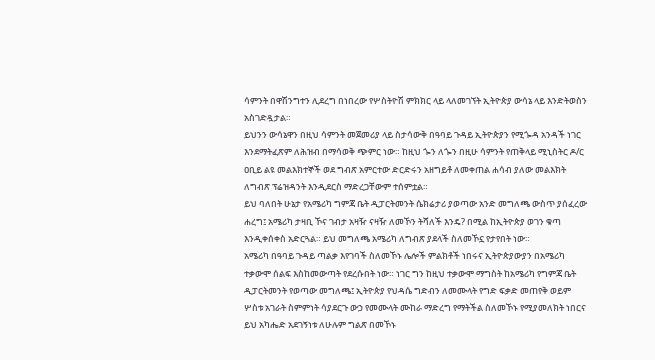ሳምንት በዋሽንግተን ሊደረግ በነበረው የሦስትዮሽ ምክክር ላይ ላለመገኘት ኢትዮጵያ ውሳኔ ላይ እንድትወስን አስገድዷታል።
ይህንን ውሳኔዋን በዚህ ሳምንት መጀመሪያ ላይ ስታሳውቅ በዓባይ ጉዳይ ኢትዮጵያን የሚጐዳ አንዳች ነገር እንደማትፈጽም ለሕዝብ በማሳወቅ ጭምር ነው። ከዚህ ጐን ለጐን በዚሁ ሳምንት የጠቅላይ ሚኒስትር ዶ/ር ዐቢይ ልዩ መልእክተኞች ወደ ግብጽ አምርተው ድርድሩን አዘግይቶ ለመቀጠል ሐሳብ ያለው መልእክት ለግብጽ ፕሬዝዳንት እንዲደርስ ማድረጋቸውም ተሰምቷል።
ይህ ባለበት ሁኔታ የአሜሪካ ግምጃ ቤት ዲፓርትመንት ሴክሬታሪ ያወጣው አንድ መግለጫ ውስጥ ያሰፈረው ሐረግ፤ አሜሪካ ታዛቢ ኾና ገብታ አዛዥ ናዛዥ ለመኾን ትሻለች እንዴ? በሚል ከኢትዮጵያ ወገን ቁጣ እንዲቀሰቀስ አድርጓል። ይህ መግለጫ አሜሪካ ለግብጽ ያደላች ስለመኾኗ የታየበት ነው።
አሜሪካ በዓባይ ጉዳይ ጣልቃ እየገባች ስለመኾኑ ሌሎች ምልክቶች ነበሩና ኢትዮጵያውያን በአሜሪካ ተቃውሞ ሰልፍ እስከመውጣት የደረሱበት ነው። ነገር ግን ከዚህ ተቃውሞ ማግስት ከአሜሪካ የግምጃ ቤት ዲፓርትመንት የወጣው መግለጫ፤ ኢትዮጵያ የህዳሴ ግድብን ለመሙላት የግድ ፍቃድ መጠየቅ ወይም ሦስቱ አገራት ስምምነት ሳያደርጉ ውኃ የመሙላት ሙከራ ማድረግ የማትችል ስለመኾኑ የሚያመለክት ነበርና ይህ አካሔድ አደገኝነቱ ለሁሉም ግልጽ በመኾኑ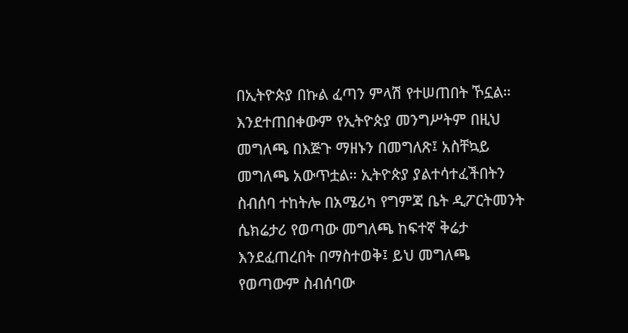በኢትዮጵያ በኩል ፈጣን ምላሽ የተሠጠበት ኾኗል።
እንደተጠበቀውም የኢትዮጵያ መንግሥትም በዚህ መግለጫ በእጅጉ ማዘኑን በመግለጽ፤ አስቸኳይ መግለጫ አውጥቷል። ኢትዮጵያ ያልተሳተፈችበትን ስብሰባ ተከትሎ በአሜሪካ የግምጃ ቤት ዲፖርትመንት ሴክሬታሪ የወጣው መግለጫ ከፍተኛ ቅሬታ እንደፈጠረበት በማስተወቅ፤ ይህ መግለጫ የወጣውም ስብሰባው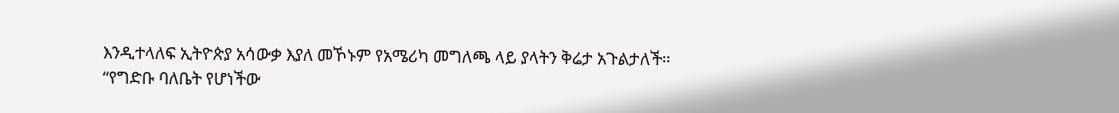እንዲተላለፍ ኢትዮጵያ አሳውቃ እያለ መኾኑም የአሜሪካ መግለጫ ላይ ያላትን ቅሬታ አጉልታለች።
“የግድቡ ባለቤት የሆነችው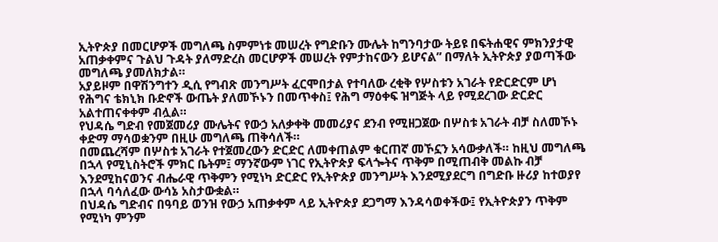ኢትዮጵያ በመርሆዎች መግለጫ ስምምነቱ መሠረት የግድቡን ሙሌት ከግንባታው ትይዩ በፍትሐዊና ምክንያታዊ አጠቃቀምና ጉልህ ጉዳት ያለማድረስ መርሆዎች መሠረት የምታከናውን ይሆናል” በማለት ኢትዮጵያ ያወጣችው መግለጫ ያመለክታል።
አያይዞም በዋሽንግተን ዲሲ የግብጽ መንግሥት ፈርሞበታል የተባለው ረቂቅ የሦስቱን አገራት የድርድርም ሆነ የሕግና ቴክኒክ ቡድኖች ውጤት ያለመኾኑን በመጥቀስ፤ የሕግ ማዕቀፍ ዝግጅት ላይ የሚደረገው ድርድር አልተጠናቀቀም ብሏል።
የህዳሴ ግድብ የመጀመሪያ ሙሌትና የውኃ አለቃቀቅ መመሪያና ደንብ የሚዘጋጀው በሦስቱ አገራት ብቻ ስለመኾኑ ቀድማ ማሳወቋንም በዚሁ መግለጫ ጠቅሳለች።
በመጨረሻም በሦስቱ አገራት የተጀመረውን ድርድር ለመቀጠልም ቁርጠኛ መኾኗን አሳውቃለች። ከዚህ መግለጫ በኋላ የሚኒስትሮች ምክር ቤትም፤ ማንኛውም ነገር የኢትዮጵያ ፍላጐትና ጥቅም በሚጠብቅ መልኩ ብቻ እንደሚከናወንና ብሔራዊ ጥቅምን የሚነካ ድርድር የኢትዮጵያ መንግሥት እንደሚያደርግ በግድቡ ዙሪያ ከተወያየ በኋላ ባሳለፈው ውሳኔ አስታውቋል።
በህዳሴ ግድብና በዓባይ ወንዝ የውኃ አጠቃቀም ላይ ኢትዮጵያ ደጋግማ እንዳሳወቀችው፤ የኢትዮጵያን ጥቅም የሚነካ ምንም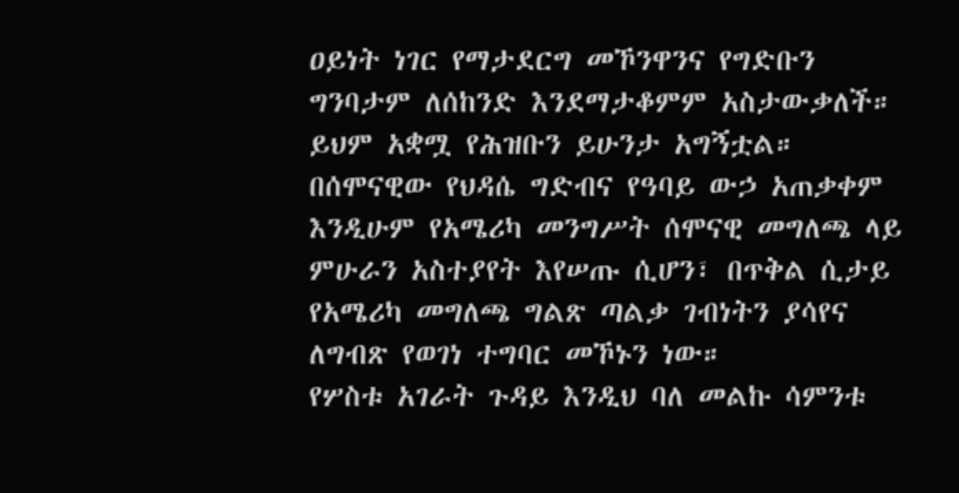ዐይነት ነገር የማታደርግ መኾንዋንና የግድቡን ግንባታም ለሰከንድ እንደማታቆምም አስታውቃለች። ይህም አቋሟ የሕዝቡን ይሁንታ አግኝቷል።
በሰሞናዊው የህዳሴ ግድብና የዓባይ ውኃ አጠቃቀም እንዲሁም የአሜሪካ መንግሥት ሰሞናዊ መግለጫ ላይ ምሁራን አስተያየት እየሠጡ ሲሆን፣ በጥቅል ሲታይ የአሜሪካ መግለጫ ግልጽ ጣልቃ ገብነትን ያሳየና ለግብጽ የወገነ ተግባር መኾኑን ነው።
የሦስቱ አገራት ጉዳይ እንዲህ ባለ መልኩ ሳምንቱ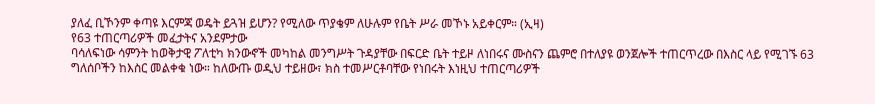ያለፈ ቢኾንም ቀጣዩ እርምጃ ወዴት ይጓዝ ይሆን? የሚለው ጥያቄም ለሁሉም የቤት ሥራ መኾኑ አይቀርም። (ኢዛ)
የ63 ተጠርጣሪዎች መፈታትና አንደምታው
ባሳለፍነው ሳምንት ከወቅታዊ ፖለቲካ ክንውኖች መካከል መንግሥት ጉዳያቸው በፍርድ ቤት ተይዞ ለነበሩና ሙስናን ጨምሮ በተለያዩ ወንጀሎች ተጠርጥረው በእስር ላይ የሚገኙ 63 ግለሰቦችን ከእስር መልቀቁ ነው። ከለውጡ ወዲህ ተይዘው፣ ክስ ተመሥርቶባቸው የነበሩት እነዚህ ተጠርጣሪዎች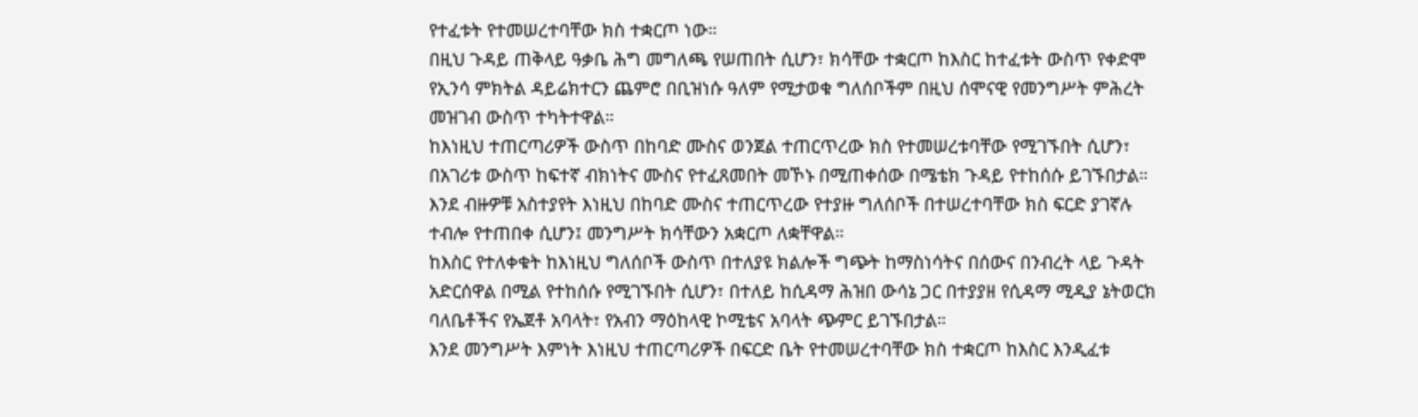የተፈቱት የተመሠረተባቸው ክስ ተቋርጦ ነው።
በዚህ ጉዳይ ጠቅላይ ዓቃቤ ሕግ መግለጫ የሠጠበት ሲሆን፣ ክሳቸው ተቋርጦ ከእስር ከተፈቱት ውስጥ የቀድሞ የኢንሳ ምክትል ዳይሬክተርን ጨምሮ በቢዝነሱ ዓለም የሚታወቁ ግለሰቦችም በዚህ ሰሞናዊ የመንግሥት ምሕረት መዝገብ ውስጥ ተካትተዋል።
ከእነዚህ ተጠርጣሪዎች ውስጥ በከባድ ሙስና ወንጀል ተጠርጥረው ክስ የተመሠረቱባቸው የሚገኙበት ሲሆን፣ በአገሪቱ ውስጥ ከፍተኛ ብክነትና ሙስና የተፈጸመበት መኾኑ በሚጠቀሰው በሜቴክ ጉዳይ የተከሰሱ ይገኙበታል።
እንደ ብዙዎቹ አስተያየት እነዚህ በከባድ ሙስና ተጠርጥረው የተያዙ ግለሰቦች በተሠረተባቸው ክስ ፍርድ ያገኛሉ ተብሎ የተጠበቀ ሲሆን፤ መንግሥት ክሳቸውን አቋርጦ ለቋቸዋል።
ከእስር የተለቀቁት ከእነዚህ ግለሰቦች ውስጥ በተለያዩ ክልሎች ግጭት ከማስነሳትና በሰውና በንብረት ላይ ጉዳት አድርሰዋል በሚል የተከሰሱ የሚገኙበት ሲሆን፣ በተለይ ከሲዳማ ሕዝበ ውሳኔ ጋር በተያያዘ የሲዳማ ሚዲያ ኔትወርክ ባለቤቶችና የኤጀቶ አባላት፣ የአብን ማዕከላዊ ኮሚቴና አባላት ጭምር ይገኙበታል።
እንደ መንግሥት እምነት እነዚህ ተጠርጣሪዎች በፍርድ ቤት የተመሠረተባቸው ክስ ተቋርጦ ከእስር እንዲፈቱ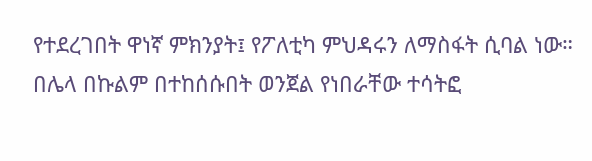የተደረገበት ዋነኛ ምክንያት፤ የፖለቲካ ምህዳሩን ለማስፋት ሲባል ነው።
በሌላ በኩልም በተከሰሱበት ወንጀል የነበራቸው ተሳትፎ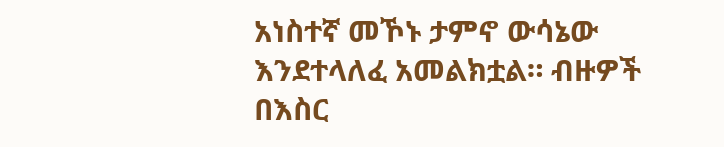አነስተኛ መኾኑ ታምኖ ውሳኔው እንደተላለፈ አመልክቷል። ብዙዎች በእስር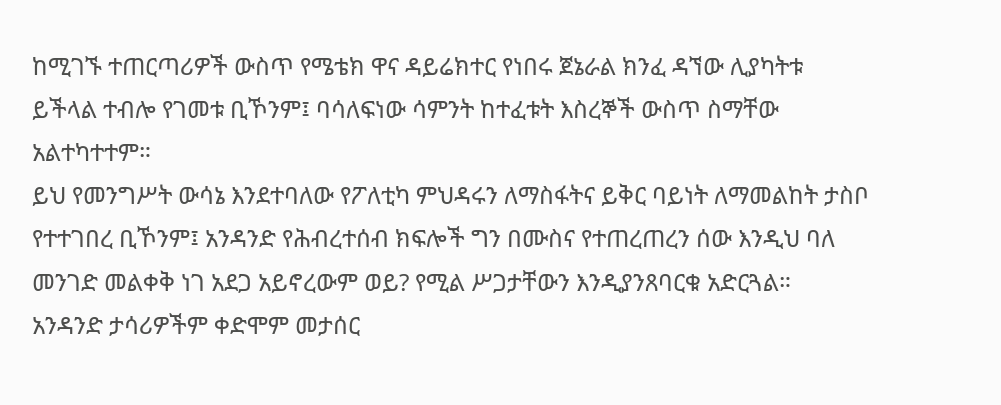ከሚገኙ ተጠርጣሪዎች ውስጥ የሜቴክ ዋና ዳይሬክተር የነበሩ ጀኔራል ክንፈ ዳኘው ሊያካትቱ ይችላል ተብሎ የገመቱ ቢኾንም፤ ባሳለፍነው ሳምንት ከተፈቱት እስረኞች ውስጥ ስማቸው አልተካተተም።
ይህ የመንግሥት ውሳኔ እንደተባለው የፖለቲካ ምህዳሩን ለማስፋትና ይቅር ባይነት ለማመልከት ታስቦ የተተገበረ ቢኾንም፤ አንዳንድ የሕብረተሰብ ክፍሎች ግን በሙስና የተጠረጠረን ሰው እንዲህ ባለ መንገድ መልቀቅ ነገ አደጋ አይኖረውም ወይ? የሚል ሥጋታቸውን እንዲያንጸባርቁ አድርጓል።
አንዳንድ ታሳሪዎችም ቀድሞም መታሰር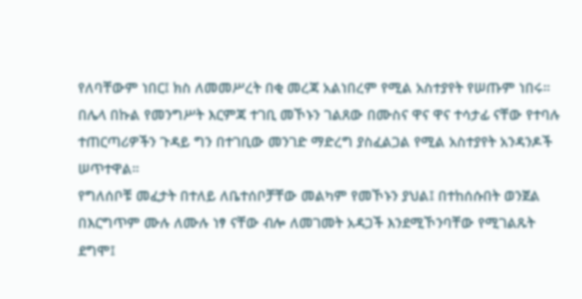የለባቸውም ነበር፤ ክስ ለመመሥረት በቂ መረጃ አልነበረም የሚል አስተያየት የሠጡም ነበሩ። በሌላ በኩል የመንግሥት እርምጃ ተገቢ መኾኑን ገልጸው በሙስና ዋና ዋና ተሳታፊ ናቸው የተባሉ ተጠርጣሪዎችን ጉዳይ ግን በተገቢው መንገድ ማድረግ ያስፈልጋል የሚል አስተያየት አንዳንዶች ሠጥተዋል።
የግለሰቦቹ መፈታት በተለይ ለቤተሰቦቻቸው መልካም የመኾኑን ያህል፤ በተከሰሱበት ወንጀል በእርግጥም ሙሉ ለሙሉ ነፃ ናቸው ብሎ ለመገመት አዳጋች እንደሚኾንባቸው የሚገልጹት ደግሞ፤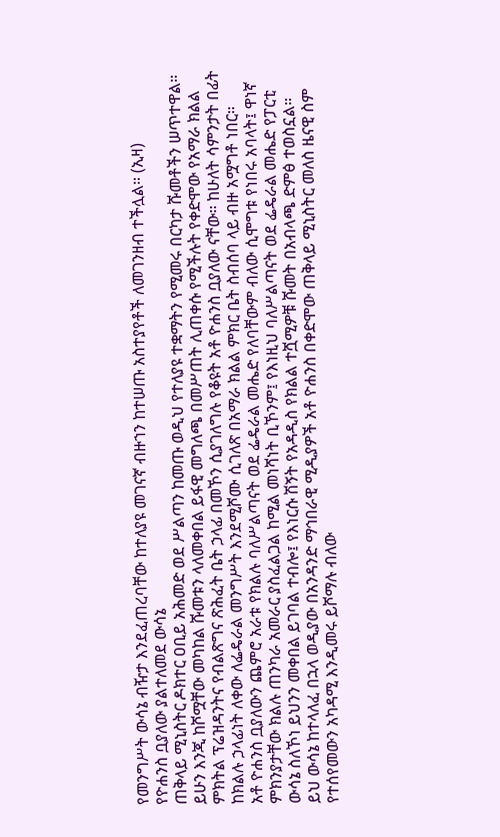የመንግሥት ውሳኔ ብዥታ እንደፈጠረባቸው ከተለያዩ መገናኛ ብዙኀን ከተሠጡ አስተያየቶች ለመገንዘብ ተችሏል። (ኢዛ)
የዮሐንስ ቧያለው ያልተለመደ ውሳኔ
ጠቅላይ ሚኒስትር ዶክተር ዐቢይ አሕመድ ወደ ሥልጣን ከመጡ ወዲህ የተለያዩ ተቋማትን የሚመሩ በርካታ ሹመቶችን ሠጥተዋል። ይሁን እንጂ ከሾሟቸው መካከል ሹመቱን ላለመቀበል ይፋዊ መግለጫ በመሥጠት ሊጠቀሱ የሚችሉት የቀድሞው የአማራ ክልል ምክትል ፕሬዝዳንትና የብልጽግና ጽሕፈት ቤት ኃላፊ በመኾን ሲያገለግሉ የቆዩት አቶ ዮሐንስ ቧያለው ናቸው። ከሁለት ሳምንታት በፊት ከክልሉ ኃላፊነት ለቀው ለፌዴራል መንግሥት እንደሚሾሙ ሲገለጽ በአማራ ክልል ምክር ቤት ስብሰባ ላይ ብዙ አሟግቶ ነበር።
አቶ ዮሐንስ ቧያለውን ጨምሮ አራቱ የክልሉ ባለሥልጣናት ወደ ፌዴራል መሔድ የለባቸውም ብለው ሲሞግቱ የነበሩ አባላት፤ ዋነኛ ምክንያታቸው ክልሉ ጠንካራ አመራር ያስፈልጋል ከሚል መነሻነት ቢኾንም፤ የእነዚህ ባለሥልጣናት ወደ ፌዴራል መሔድ የፓርቲ ውሳኔ ስለኾነ ይህንን መቀበል ይገባል ተብሎ፤ የእነርሱ ሽኝት የአዳዲስ የክልል ተሿሚዎቹ ሹመት በአብላጫ ድምፅ ተወስኗል።
ይህ ውሳኔ ከተላለፈ በኋላ ወዲያው በአንዳንድ ማኅበራዊ ሚዲያዎች አቶ ዮሐንስ በቀድሞው ጠቅላይ ሚኒስትር መለስ ዜናዊ ስም የተሰየመውን አካዳሚ እንዲመሩ ይሾማሉ ብለው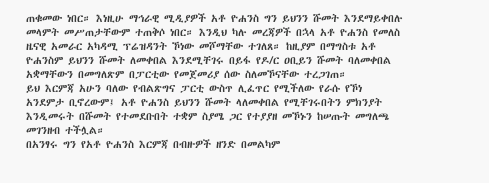ጠቁመው ነበር። እነዚሁ ማኅራዊ ሚዲያዎች አቶ ዮሐንስ ግን ይህንን ሹመት እንደማይቀበሉ መላምት መሥጠታቸውም ተጠቅሶ ነበር። እንዲህ ካሉ መረጃዎች በኋላ አቶ ዮሐንስ የመለስ ዜናዊ አመራር አካዳሚ ፕሬዝዳንት ኾነው መሾማቸው ተገለጸ። ከዚያም በማግስቱ አቶ ዮሐንስም ይህንን ሹመት ለመቀበል እንደሚቸገሩ በይፋ የዶ/ር ዐቢይን ሹመት ባለመቀበል አቋማቸውን በመግለጽም በፓርቲው የመጀመሪያ ሰው ስለመኾናቸው ተረጋገጠ።
ይህ እርምጃ አሁን ባለው የብልጽግና ፓርቲ ውስጥ ሊፈጥር የሚችለው የራሱ የኾነ አንደምታ ቢኖረውም፤ አቶ ዮሐንስ ይህንን ሹመት ላለመቀበል የሚቸገሩበትን ምክንያት እንዲመሩት በሹመት የተመደቡበት ተቋም ስያሜ ጋር የተያያዘ መኾኑን ከሠጡት መግለጫ መገንዘብ ተችሏል።
በአንፃሩ ግን የአቶ ዮሐንስ እርምጃ በብዙዎች ዘንድ በመልካም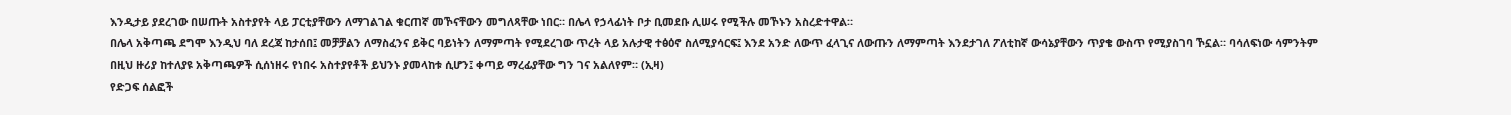እንዲታይ ያደረገው በሠጡት አስተያየት ላይ ፓርቲያቸውን ለማገልገል ቁርጠኛ መኾናቸውን መግለጻቸው ነበር። በሌላ የኃላፊነት ቦታ ቢመደቡ ሊሠሩ የሚችሉ መኾኑን አስረድተዋል።
በሌላ አቅጣጫ ደግሞ እንዲህ ባለ ደረጃ ከታሰበ፤ መቻቻልን ለማስፈንና ይቅር ባይነትን ለማምጣት የሚደረገው ጥረት ላይ አሉታዊ ተፅዕኖ ስለሚያሳርፍ፤ እንደ አንድ ለውጥ ፈላጊና ለውጡን ለማምጣት እንደታገለ ፖለቲከኛ ውሳኔያቸውን ጥያቄ ውስጥ የሚያስገባ ኾኗል። ባሳለፍነው ሳምንትም በዚህ ዙሪያ ከተለያዩ አቅጣጫዎች ሲሰነዘሩ የነበሩ አስተያየቶች ይህንኑ ያመላከቱ ሲሆን፤ ቀጣይ ማረፊያቸው ግን ገና አልለየም። (ኢዛ)
የድጋፍ ሰልፎች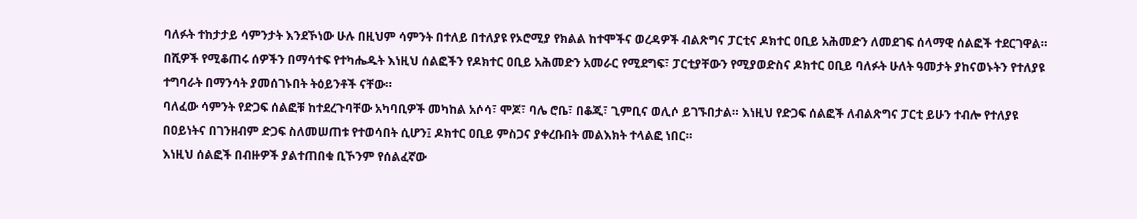ባለፉት ተከታታይ ሳምንታት እንደኾነው ሁሉ በዚህም ሳምንት በተለይ በተለያዩ የኦሮሚያ የክልል ከተሞችና ወረዳዎች ብልጽግና ፓርቲና ዶክተር ዐቢይ አሕመድን ለመደገፍ ሰላማዊ ሰልፎች ተደርገዋል።
በሺዎች የሚቆጠሩ ሰዎችን በማሳተፍ የተካሔዱት እነዚህ ሰልፎችን የዶክተር ዐቢይ አሕመድን አመራር የሚደግፍ፣ ፓርቲያቸውን የሚያወድስና ዶክተር ዐቢይ ባለፉት ሁለት ዓመታት ያከናወኑትን የተለያዩ ተግባራት በማንሳት ያመሰገኑበት ትዕይንቶች ናቸው።
ባለፈው ሳምንት የድጋፍ ሰልፎቹ ከተደረጉባቸው አካባቢዎች መካከል አሶሳ፣ ሞጆ፣ ባሌ ሮቤ፣ በቆጂ፣ ጊምቢና ወሊሶ ይገኙበታል። እነዚህ የድጋፍ ሰልፎች ለብልጽግና ፓርቲ ይሁን ተብሎ የተለያዩ በዐይነትና በገንዘብም ድጋፍ ስለመሠጠቱ የተወሳበት ሲሆን፤ ዶክተር ዐቢይ ምስጋና ያቀረቡበት መልእክት ተላልፎ ነበር።
እነዚህ ሰልፎች በብዙዎች ያልተጠበቁ ቢኾንም የሰልፈኛው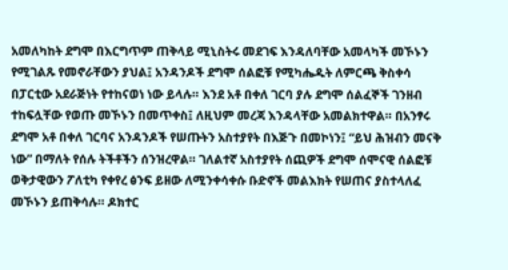አመለካከት ደግሞ በእርግጥም ጠቅላይ ሚኒስትሩ መደገፍ እንዳለባቸው አመላካች መኾኑን የሚገልጹ የመኖራቸውን ያህል፤ አንዳንዶች ደግሞ ሰልፎቹ የሚካሔዱት ለምርጫ ቅስቀሳ በፓርቲው አደራጅነት የተከናወነ ነው ይላሉ። እንደ አቶ በቀለ ገርባ ያሉ ደግሞ ሰልፈኞች ገንዘብ ተከፍሏቸው የወጡ መኾኑን በመጥቀስ፤ ለዚህም መረጃ እንዳላቸው አመልክተዋል። በአንፃሩ ደግሞ አቶ በቀለ ገርባና አንዳንዶች የሠጡትን አስተያየት በእጅጉ በመኮነን፤ “ይህ ሕዝብን መናቅ ነው” በማለት የሰሉ ትችቶችን ሰንዝረዋል። ገለልተኛ አስተያየት ሰጪዎች ደግሞ ሰሞናዊ ሰልፎቹ ወቅታዊውን ፖለቲካ የቀየረ ፅንፍ ይዘው ለሚንቀሳቀሱ ቡድኖች መልእክት የሠጠና ያስተላለፈ መኾኑን ይጠቅሳሉ። ዶክተር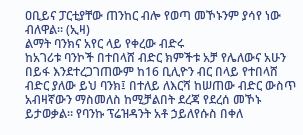ዐቢይና ፓርቲያቸው ጠንከር ብሎ የወጣ መኾኑንም ያሳየ ነው ብለዋል። (ኢዛ)
ልማት ባንክና አየር ላይ የቀረው ብድሩ
ከአገሪቱ ባንኮች በተበላሸ ብድር ክምችቱ አቻ የሌለውና አሁን በይፋ እንደተረጋገጠውም ከ16 ቢሊዮን ብር በላይ የተበላሸ ብድር ያለው ይህ ባንክ፤ በተለይ ለእርሻ ከሠጠው ብድር ውስጥ አብዛኛውን ማስመለስ ከሚቻልበት ደረጃ የደረሰ መኾኑ ይታወቃል። የባንኩ ፕሬዝዳንት አቶ ኃይለየሱስ በቀለ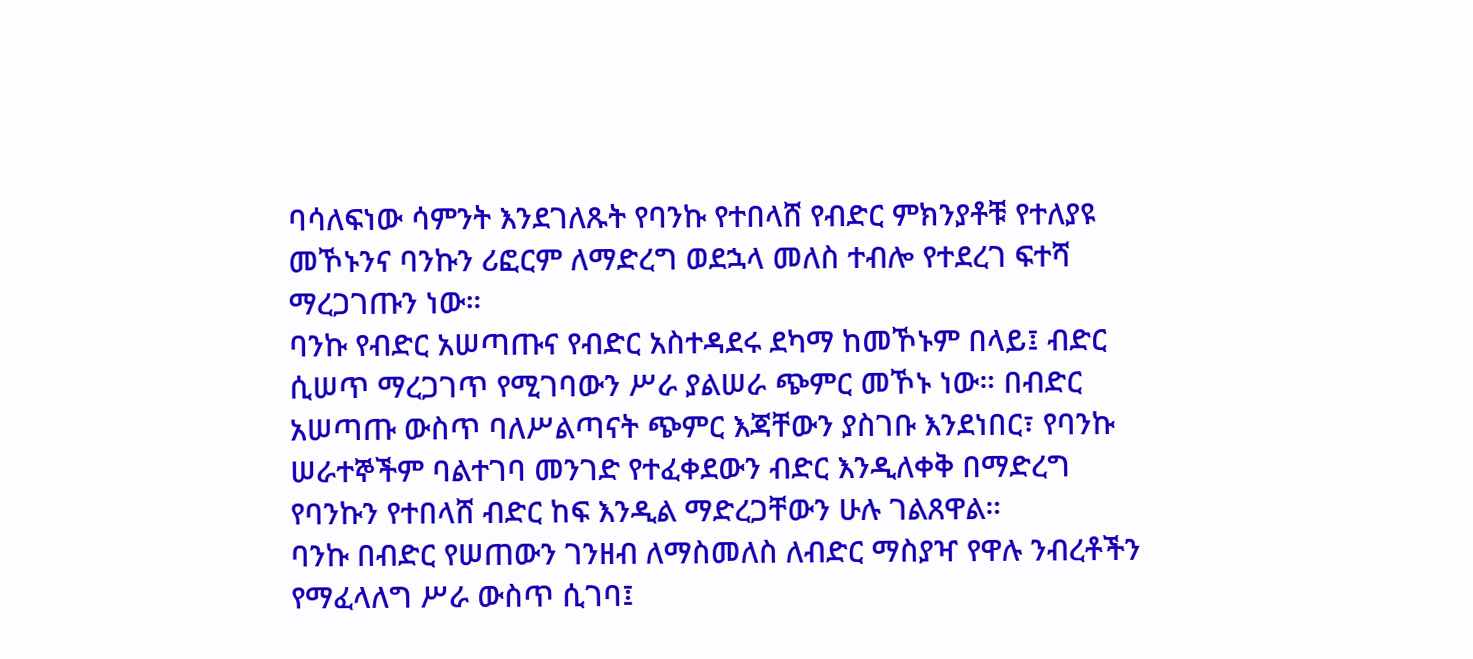ባሳለፍነው ሳምንት እንደገለጹት የባንኩ የተበላሸ የብድር ምክንያቶቹ የተለያዩ መኾኑንና ባንኩን ሪፎርም ለማድረግ ወደኋላ መለስ ተብሎ የተደረገ ፍተሻ ማረጋገጡን ነው።
ባንኩ የብድር አሠጣጡና የብድር አስተዳደሩ ደካማ ከመኾኑም በላይ፤ ብድር ሲሠጥ ማረጋገጥ የሚገባውን ሥራ ያልሠራ ጭምር መኾኑ ነው። በብድር አሠጣጡ ውስጥ ባለሥልጣናት ጭምር እጃቸውን ያስገቡ እንደነበር፣ የባንኩ ሠራተኞችም ባልተገባ መንገድ የተፈቀደውን ብድር እንዲለቀቅ በማድረግ የባንኩን የተበላሸ ብድር ከፍ እንዲል ማድረጋቸውን ሁሉ ገልጸዋል።
ባንኩ በብድር የሠጠውን ገንዘብ ለማስመለስ ለብድር ማስያዣ የዋሉ ንብረቶችን የማፈላለግ ሥራ ውስጥ ሲገባ፤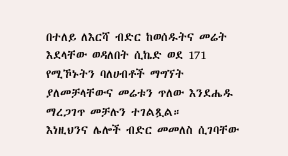በተለይ ለእርሻ ብድር ከወሰዱትና መሬት እደላቸው ወዳለበት ሲኬድ ወደ 171 የሚኾኑትን ባለሀብቶች ማግኘት ያለመቻላቸውና መሬቱን ጥለው እንደሔዱ ማረጋገጥ መቻሉን ተገልጿል።
እነዚህንና ሌሎች ብድር መመለስ ሲገባቸው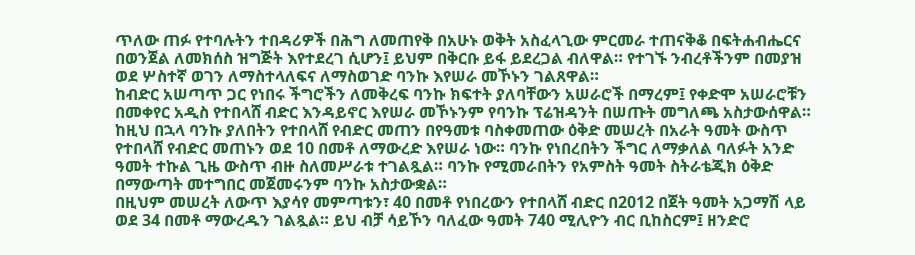ጥለው ጠፉ የተባሉትን ተበዳሪዎች በሕግ ለመጠየቅ በአሁኑ ወቅት አስፈላጊው ምርመራ ተጠናቅቆ በፍትሐብሔርና በወንጀል ለመክሰስ ዝግጅት እየተደረገ ሲሆን፤ ይህም በቅርቡ ይፋ ይደረጋል ብለዋል። የተገኙ ንብረቶችንም በመያዝ ወደ ሦስተኛ ወገን ለማስተላለፍና ለማስወገድ ባንኩ እየሠራ መኾኑን ገልጸዋል።
ከብድር አሠጣጥ ጋር የነበሩ ችግሮችን ለመቅረፍ ባንኩ ክፍተት ያለባቸውን አሠራሮች በማረም፤ የቀድሞ አሠራሮቹን በመቀየር አዲስ የተበላሸ ብድር እንዳይኖር እየሠራ መኾኑንም የባንኩ ፕሬዝዳንት በሠጡት መግለጫ አስታውሰዋል። ከዚህ በኋላ ባንኩ ያለበትን የተበላሸ የብድር መጠን በየዓመቱ ባስቀመጠው ዕቅድ መሠረት በአራት ዓመት ውስጥ የተበላሸ የብድር መጠኑን ወደ 10 በመቶ ለማውረድ እየሠራ ነው። ባንኩ የነበረበትን ችግር ለማቃለል ባለፉት አንድ ዓመት ተኩል ጊዜ ውስጥ ብዙ ስለመሥራቱ ተገልጿል። ባንኩ የሚመራበትን የአምስት ዓመት ስትራቴጂክ ዕቅድ በማውጣት መተግበር መጀመሩንም ባንኩ አስታውቋል።
በዚህም መሠረት ለውጥ እያሳየ መምጣቱን፣ 40 በመቶ የነበረውን የተበላሸ ብድር በ2012 በጀት ዓመት አጋማሽ ላይ ወደ 34 በመቶ ማውረዱን ገልጿል። ይህ ብቻ ሳይኾን ባለፈው ዓመት 740 ሚሊዮን ብር ቢከስርም፤ ዘንድሮ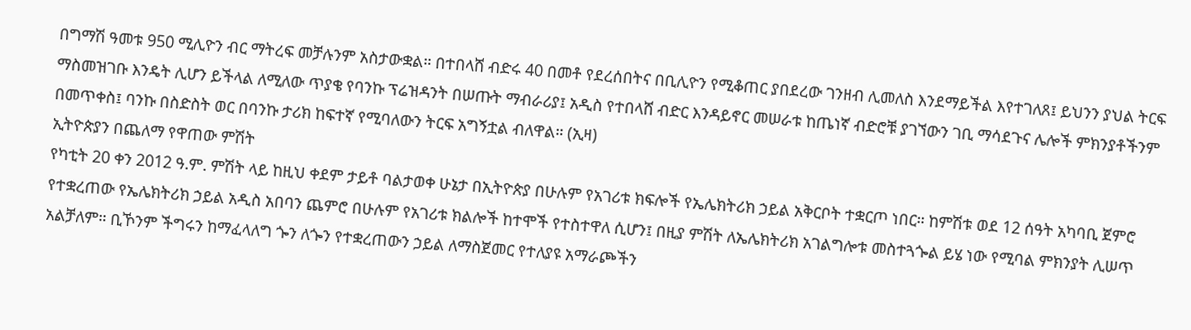በግማሽ ዓመቱ 950 ሚሊዮን ብር ማትረፍ መቻሉንም አስታውቋል። በተበላሸ ብድሩ 40 በመቶ የደረሰበትና በቢሊዮን የሚቆጠር ያበደረው ገንዘብ ሊመለስ እንደማይችል እየተገለጸ፤ ይህንን ያህል ትርፍ ማስመዝገቡ እንዴት ሊሆን ይችላል ለሚለው ጥያቄ የባንኩ ፕሬዝዳንት በሠጡት ማብራሪያ፤ አዲስ የተበላሸ ብድር እንዳይኖር መሠራቱ ከጤነኛ ብድሮቹ ያገኘውን ገቢ ማሳደጉና ሌሎች ምክንያቶችንም በመጥቀስ፤ ባንኩ በስድስት ወር በባንኩ ታሪክ ከፍተኛ የሚባለውን ትርፍ አግኝቷል ብለዋል። (ኢዛ)
ኢትዮጵያን በጨለማ የዋጠው ምሽት
የካቲት 20 ቀን 2012 ዓ.ም. ምሽት ላይ ከዚህ ቀደም ታይቶ ባልታወቀ ሁኔታ በኢትዮጵያ በሁሉም የአገሪቱ ክፍሎች የኤሌክትሪክ ኃይል አቅርቦት ተቋርጦ ነበር። ከምሽቱ ወደ 12 ሰዓት አካባቢ ጀምሮ የተቋረጠው የኤሌክትሪክ ኃይል አዲስ አበባን ጨምሮ በሁሉም የአገሪቱ ክልሎች ከተሞች የተስተዋለ ሲሆን፤ በዚያ ምሽት ለኤሌክትሪክ አገልግሎቱ መስተጓጐል ይሄ ነው የሚባል ምክንያት ሊሠጥ አልቻለም። ቢኾንም ችግሩን ከማፈላለግ ጐን ለጐን የተቋረጠውን ኃይል ለማስጀመር የተለያዩ አማራጮችን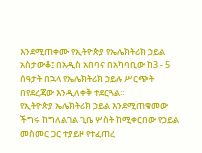እንደሚጠቀሙ የኢትዮጵያ የኤሌክትሪክ ኃይል አስታውቆ፤ በአዲስ አበባና በአካባቢው ከ3 - 5 ሰዓታት በኋላ የኤሌክትሪክ ኃይሉ ሥርጭት በየደረጃው እንዲለቀቅ ተደርጓል።
የኢትዮጵያ ኤሌክትሪክ ኃይል እንደሚጠቁመው ችግሩ ከግለልገል ጊቤ ሦስት ከሚቀርበው የኃይል መስመር ጋር ተያይዞ የተፈጠረ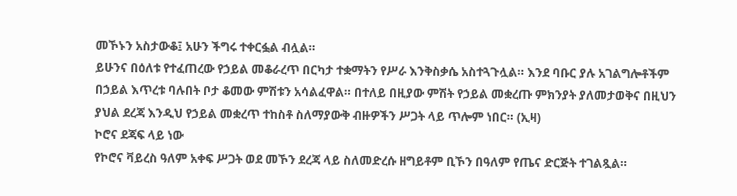መኾኑን አስታውቆ፤ አሁን ችግሩ ተቀርፏል ብሏል።
ይሁንና በዕለቱ የተፈጠረው የኃይል መቆራረጥ በርካታ ተቋማትን የሥራ እንቅስቃሴ አስተጓጉሏል። እንደ ባቡር ያሉ አገልግሎቶችም በኃይል እጥረቱ ባሉበት ቦታ ቆመው ምሽቱን አሳልፈዋል። በተለይ በዚያው ምሽት የኃይል መቋረጡ ምክንያት ያለመታወቅና በዚህን ያህል ደረጃ እንዲህ የኃይል መቋረጥ ተከስቶ ስለማያውቅ ብዙዎችን ሥጋት ላይ ጥሎም ነበር። (ኢዛ)
ኮሮና ደጃፍ ላይ ነው
የኮሮና ቫይረስ ዓለም አቀፍ ሥጋት ወደ መኾን ደረጃ ላይ ስለመድረሱ ዘግይቶም ቢኾን በዓለም የጤና ድርጅት ተገልጿል።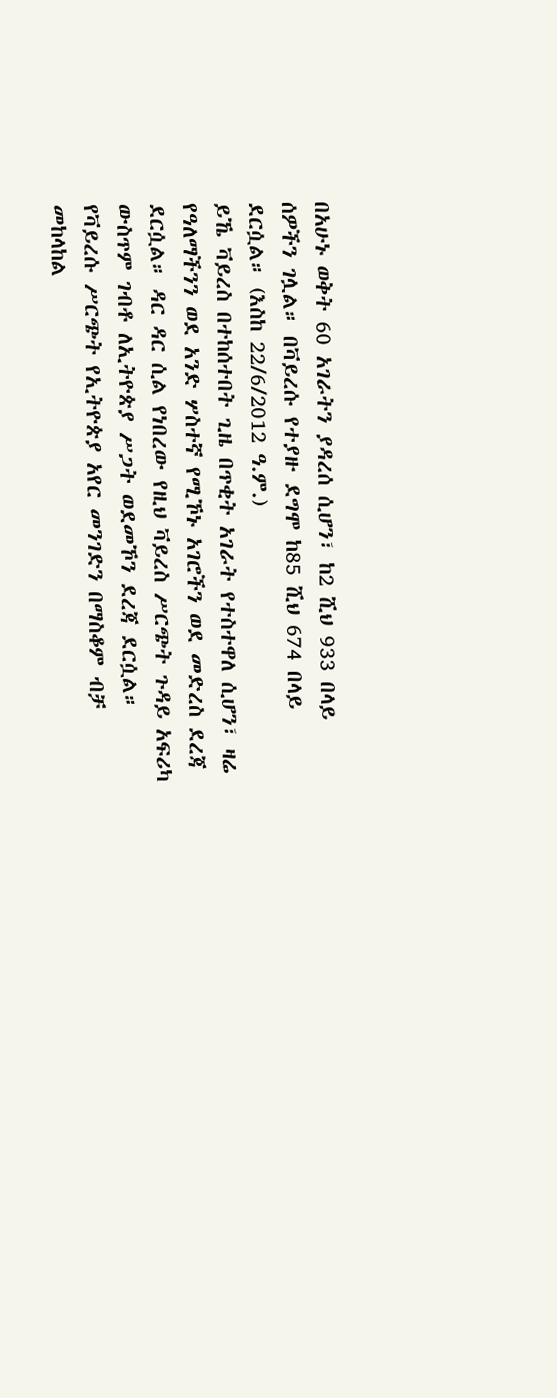በአሁኑ ወቅት 60 አገራትን ያዳረሰ ሲሆን፣ ከ2 ሺህ 933 በላይ ሰዎችን ገሏል። በቫይረሱ የተያዙ ደግሞ ከ85 ሺህ 674 በላይ ደርሷል። (እስከ 22/6/2012 ዓ.ም.)
ይኼ ቫይረስ በተከሰተበት ጊዜ በጥቂት አገራት የተስተዋለ ሲሆን፣ ዛሬ የዓለማችንን ወደ አንድ ሦስተኛ የሚኾኑ አገሮችን ወደ መድረስ ደረጃ ደርሷል። ዳር ዳር ሲል የነበረው የዚህ ቫይረስ ሥርጭት ጉዳይ አፍሪካ ውስጥም ገብቶ ለኢትዮጵያ ሥጋት ወደመኾን ደረጃ ደርሷል። የቫይረሱ ሥርጭት የኢትዮጵያ አየር መንገድን በማስቆም ብቻ መከላከል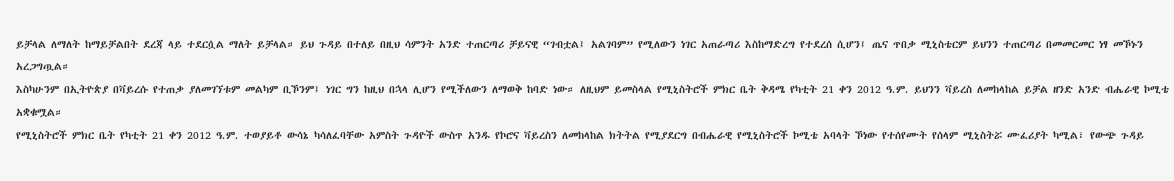ይቻላል ለማለት ከማይቻልበት ደረጃ ላይ ተደርሷል ማለት ይቻላል። ይህ ጉዳይ በተለይ በዚህ ሳምንት አንድ ተጠርጣሪ ቻይናዊ “ገብቷል፤ አልገባም” የሚለውን ነገር አጠራጣሪ እስከማድረግ የተደረሰ ሲሆን፤ ጤና ጥበቃ ሚኒስቴርም ይህንን ተጠርጣሪ በመመርመር ነፃ መኾኑን አረጋግጧል።
እስካሁንም በኢትዮጵያ በቫይረሱ የተጠቃ ያለመገኘቱም መልካም ቢኾንም፤ ነገር ግን ከዚህ በኋላ ሊሆን የሚችለውን ለማወቅ ከባድ ነው። ለዚህም ይመስላል የሚኒስትሮች ምክር ቤት ቅዳሜ የካቲት 21 ቀን 2012 ዓ.ም. ይህንን ቫይረስ ለመከላከል ይቻል ዘንድ አንድ ብሔራዊ ኮሚቴ አቋቁሟል።
የሚኒስትሮች ምክር ቤት የካቲት 21 ቀን 2012 ዓ.ም. ተወያይቶ ውሳኔ ካሳለፈባቸው አምስት ጉዳዮች ውስጥ አንዱ የኮሮና ቫይረስን ለመከላከል ክትትል የሚያደርግ በብሔራዊ የሚኒስትሮች ኮሚቴ አባላት ኾነው የተሰየሙት የሰላም ሚኒስትሯ ሙፈሪያት ካሚል፣ የውጭ ጉዳይ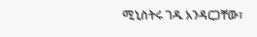ሚኒስትሩ ገዱ አንዳርጋቸው፣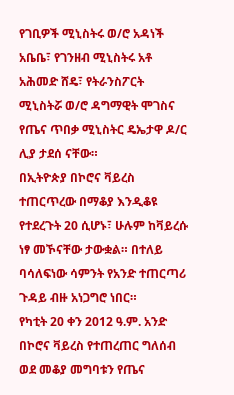የገቢዎች ሚኒስትሩ ወ/ሮ አዳነች አቤቤ፣ የገንዘብ ሚኒስትሩ አቶ አሕመድ ሸዴ፣ የትራንስፖርት ሚኒስትሯ ወ/ሮ ዳግማዊት ሞገስና የጤና ጥበቃ ሚኒስትር ዴኤታዋ ዶ/ር ሊያ ታደሰ ናቸው።
በኢትዮጵያ በኮሮና ቫይረስ ተጠርጥረው በማቆያ እንዲቆዩ የተደረጉት 20 ሲሆኑ፣ ሁሉም ከቫይረሱ ነፃ መኾናቸው ታውቋል። በተለይ ባሳለፍነው ሳምንት የአንድ ተጠርጣሪ ጉዳይ ብዙ አነጋግሮ ነበር።
የካቲት 20 ቀን 2012 ዓ.ም. አንድ በኮሮና ቫይረስ የተጠረጠር ግለሰብ ወደ መቆያ መግባቱን የጤና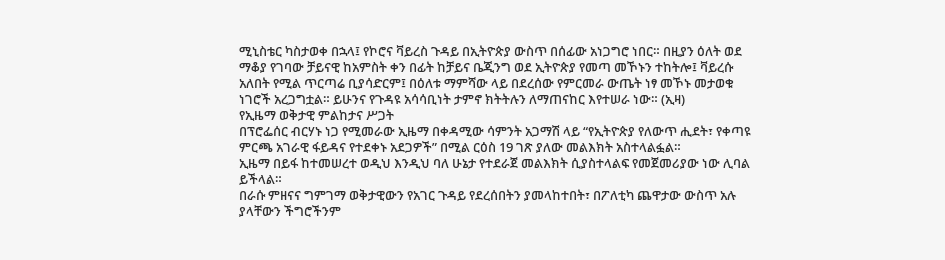ሚኒስቴር ካስታወቀ በኋላ፤ የኮሮና ቫይረስ ጉዳይ በኢትዮጵያ ውስጥ በሰፊው አነጋግሮ ነበር። በዚያን ዕለት ወደ ማቆያ የገባው ቻይናዊ ከአምስት ቀን በፊት ከቻይና ቤጂንግ ወደ ኢትዮጵያ የመጣ መኾኑን ተከትሎ፤ ቫይረሱ አለበት የሚል ጥርጣሬ ቢያሳድርም፤ በዕለቱ ማምሻው ላይ በደረሰው የምርመራ ውጤት ነፃ መኾኑ መታወቁ ነገሮች አረጋግቷል። ይሁንና የጉዳዩ አሳሳቢነት ታምኖ ክትትሉን ለማጠናከር እየተሠራ ነው። (ኢዛ)
የኢዜማ ወቅታዊ ምልከታና ሥጋት
በፕሮፌሰር ብርሃኑ ነጋ የሚመራው ኢዜማ በቀዳሚው ሳምንት አጋማሽ ላይ “የኢትዮጵያ የለውጥ ሒደት፣ የቀጣዩ ምርጫ አገራዊ ፋይዳና የተደቀኑ አደጋዎች” በሚል ርዕስ 19 ገጽ ያለው መልእክት አስተላልፏል።
ኢዜማ በይፋ ከተመሠረተ ወዲህ እንዲህ ባለ ሁኔታ የተደራጀ መልእክት ሲያስተላልፍ የመጀመሪያው ነው ሊባል ይችላል።
በራሱ ምዘናና ግምገማ ወቅታዊውን የአገር ጉዳይ የደረሰበትን ያመላከተበት፣ በፖለቲካ ጨዋታው ውስጥ አሉ ያላቸውን ችግሮችንም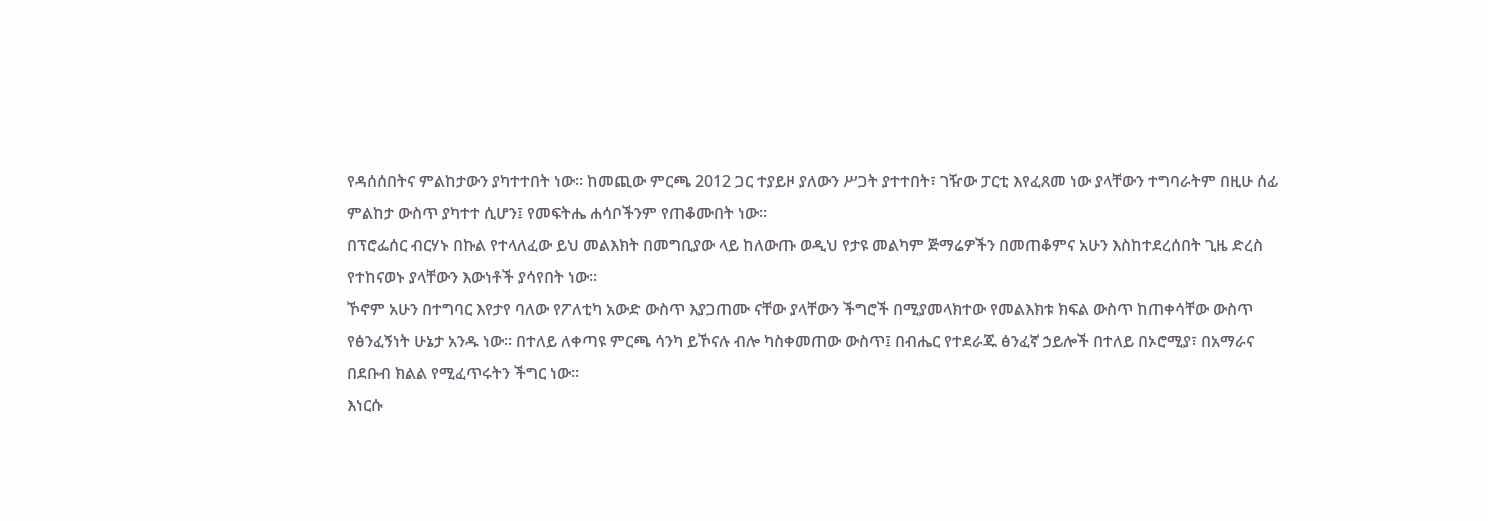የዳሰሰበትና ምልከታውን ያካተተበት ነው። ከመጪው ምርጫ 2012 ጋር ተያይዞ ያለውን ሥጋት ያተተበት፣ ገዥው ፓርቲ እየፈጸመ ነው ያላቸውን ተግባራትም በዚሁ ሰፊ ምልከታ ውስጥ ያካተተ ሲሆን፤ የመፍትሔ ሐሳቦችንም የጠቆሙበት ነው።
በፕሮፌሰር ብርሃኑ በኩል የተላለፈው ይህ መልእክት በመግቢያው ላይ ከለውጡ ወዲህ የታዩ መልካም ጅማሬዎችን በመጠቆምና አሁን እስከተደረሰበት ጊዜ ድረስ የተከናወኑ ያላቸውን እውነቶች ያሳየበት ነው።
ኾኖም አሁን በተግባር እየታየ ባለው የፖለቲካ አውድ ውስጥ እያጋጠሙ ናቸው ያላቸውን ችግሮች በሚያመላክተው የመልእክቱ ክፍል ውስጥ ከጠቀሳቸው ውስጥ የፅንፈኝነት ሁኔታ አንዱ ነው። በተለይ ለቀጣዩ ምርጫ ሳንካ ይኾናሉ ብሎ ካስቀመጠው ውስጥ፤ በብሔር የተደራጁ ፅንፈኛ ኃይሎች በተለይ በኦሮሚያ፣ በአማራና በደቡብ ክልል የሚፈጥሩትን ችግር ነው።
እነርሱ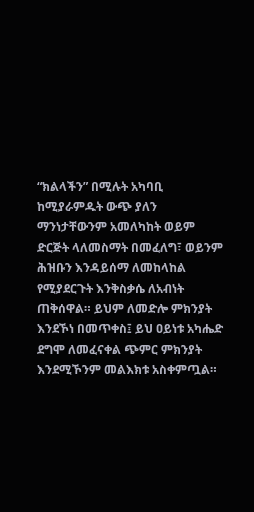“ክልላችን” በሚሉት አካባቢ ከሚያራምዱት ውጭ ያለን ማንነታቸውንም አመለካከት ወይም ድርጅት ላለመስማት በመፈለግ፣ ወይንም ሕዝቡን እንዳይሰማ ለመከላከል የሚያደርጉት እንቅስቃሴ ለአብነት ጠቅሰዋል። ይህም ለመድሎ ምክንያት እንደኾነ በመጥቀስ፤ ይህ ዐይነቱ አካሔድ ደግሞ ለመፈናቀል ጭምር ምክንያት እንደሚኾንም መልእክቱ አስቀምጧል።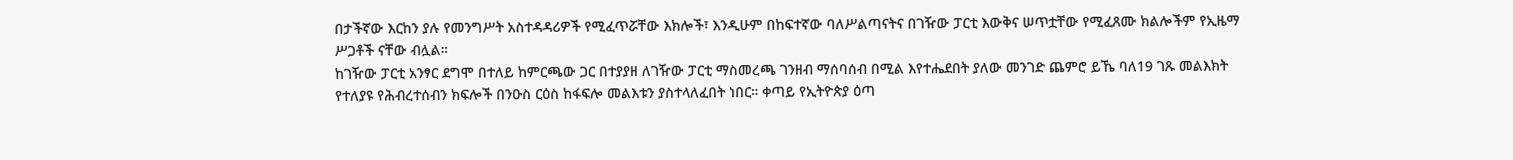በታችኛው እርከን ያሉ የመንግሥት አስተዳዳሪዎች የሚፈጥሯቸው እክሎች፣ እንዲሁም በከፍተኛው ባለሥልጣናትና በገዥው ፓርቲ እውቅና ሠጥቷቸው የሚፈጸሙ ክልሎችም የኢዜማ ሥጋቶች ናቸው ብሏል።
ከገዥው ፓርቲ አንፃር ደግሞ በተለይ ከምርጫው ጋር በተያያዘ ለገዥው ፓርቲ ማስመረጫ ገንዘብ ማሰባሰብ በሚል እየተሔደበት ያለው መንገድ ጨምሮ ይኼ ባለ19 ገጹ መልእክት የተለያዩ የሕብረተሰብን ክፍሎች በንዑስ ርዕስ ከፋፍሎ መልእቱን ያስተላለፈበት ነበር። ቀጣይ የኢትዮጵያ ዕጣ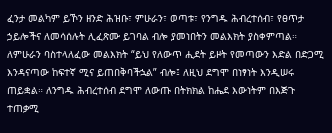ፈንታ መልካም ይኾን ዘንድ ሕዝቡ፣ ምሁራን፣ ወጣቱ፣ የንግዱ ሕብረተሰብ፣ የፀጥታ ኃይሎችና ለመሳሰሉት ሊፈጽሙ ይገባል ብሎ ያመነበትን መልእክት ያስቀምጣል።
ለምሁራን ባስተላለፈው መልእክት “ይህ የለውጥ ሒደት ይዞት የመጣውን እድል በድጋሚ እንዳናጣው ከፍተኛ ሚና ይጠበቅባችኋል” ብሎ፤ ለዚህ ደግሞ በነፃነት እንዲሠሩ ጠይቋል። ለንግዱ ሕብረተሰብ ደግሞ ለውጡ በትክክል ከሔደ እውነትም በእጅጉ ተጠቃሚ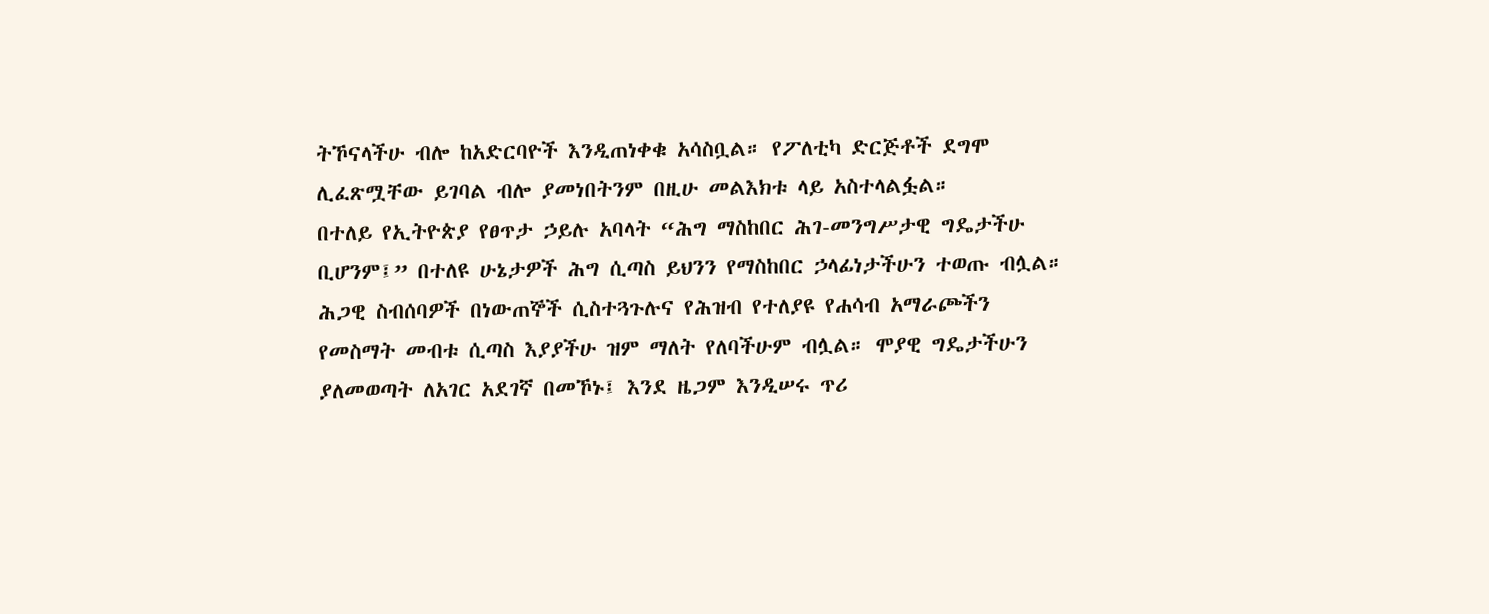ትኾናላችሁ ብሎ ከአድርባዮች እንዲጠነቀቁ አሳስቧል። የፖለቲካ ድርጅቶች ደግሞ ሊፈጽሟቸው ይገባል ብሎ ያመነበትንም በዚሁ መልእክቱ ላይ አስተላልፏል።
በተለይ የኢትዮጵያ የፀጥታ ኃይሉ አባላት “ሕግ ማስከበር ሕገ-መንግሥታዊ ግዴታችሁ ቢሆንም፤” በተለዩ ሁኔታዎች ሕግ ሲጣስ ይህንን የማስከበር ኃላፊነታችሁን ተወጡ ብሏል። ሕጋዊ ስብሰባዎች በነውጠኞች ሲስተጓጉሉና የሕዝብ የተለያዩ የሐሳብ አማራጮችን የመስማት መብቱ ሲጣስ እያያችሁ ዝም ማለት የለባችሁም ብሏል። ሞያዊ ግዴታችሁን ያለመወጣት ለአገር አደገኛ በመኾኑ፤ እንደ ዜጋም እንዲሠሩ ጥሪ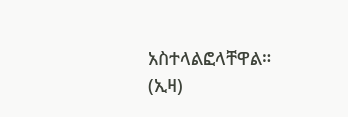አስተላልፎላቸዋል። (ኢዛ)